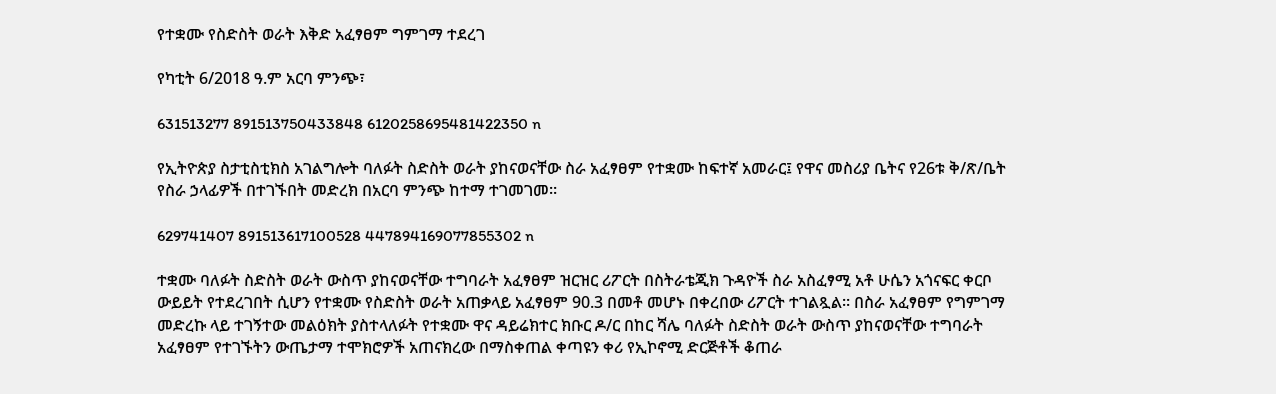የተቋሙ የስድስት ወራት እቅድ አፈፃፀም ግምገማ ተደረገ

የካቲት 6/2018 ዓ.ም አርባ ምንጭ፣

631513277 891513750433848 6120258695481422350 n

የኢትዮጵያ ስታቲስቲክስ አገልግሎት ባለፉት ስድስት ወራት ያከናወናቸው ስራ አፈፃፀም የተቋሙ ከፍተኛ አመራር፤ የዋና መስሪያ ቤትና የ26ቱ ቅ/ጽ/ቤት የስራ ኃላፊዎች በተገኙበት መድረክ በአርባ ምንጭ ከተማ ተገመገመ።

629741407 891513617100528 447894169077855302 n

ተቋሙ ባለፉት ስድስት ወራት ውስጥ ያከናወናቸው ተግባራት አፈፃፀም ዝርዝር ሪፖርት በስትራቴጂክ ጉዳዮች ስራ አስፈፃሚ አቶ ሁሴን አጎናፍር ቀርቦ ውይይት የተደረገበት ሲሆን የተቋሙ የስድስት ወራት አጠቃላይ አፈፃፀም 90.3 በመቶ መሆኑ በቀረበው ሪፖርት ተገልጿል። በስራ አፈፃፀም የግምገማ መድረኩ ላይ ተገኝተው መልዕክት ያስተላለፉት የተቋሙ ዋና ዳይሬክተር ክቡር ዶ/ር በከር ሻሌ ባለፉት ስድስት ወራት ውስጥ ያከናወናቸው ተግባራት አፈፃፀም የተገኙትን ውጤታማ ተሞክሮዎች አጠናክረው በማስቀጠል ቀጣዩን ቀሪ የኢኮኖሚ ድርጅቶች ቆጠራ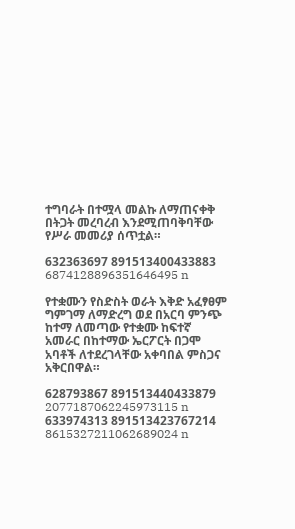ተግባራት በተሟላ መልኩ ለማጠናቀቅ በትጋት መረባረብ እንደሚጠባቅባቸው የሥራ መመሪያ ሰጥቷል።

632363697 891513400433883 6874128896351646495 n

የተቋሙን የስድስት ወራት እቅድ አፈፃፀም ግምገማ ለማድረግ ወደ በአርባ ምንጭ ከተማ ለመጣው የተቋሙ ከፍተኛ አመራር በከተማው ኤርፖርት በጋሞ አባቶች ለተደረገላቸው አቀባበል ምስጋና አቅርበዋል።

628793867 891513440433879 2077187062245973115 n
633974313 891513423767214 8615327211062689024 n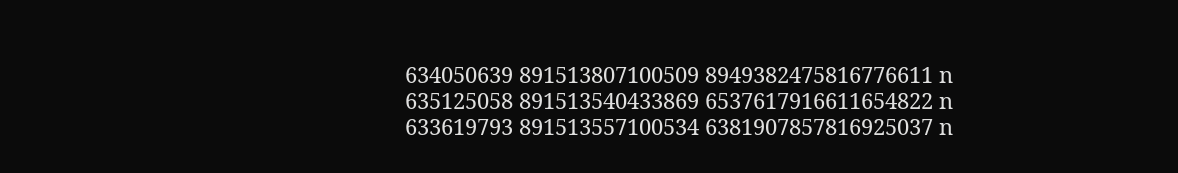634050639 891513807100509 8949382475816776611 n
635125058 891513540433869 6537617916611654822 n
633619793 891513557100534 6381907857816925037 n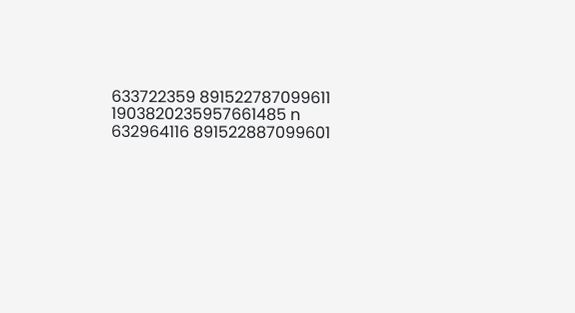633722359 891522787099611 1903820235957661485 n
632964116 891522887099601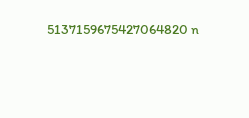5137159675427064820 n